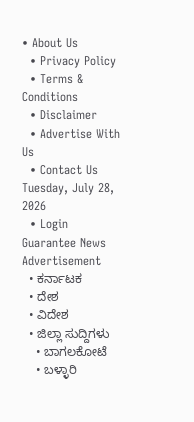• About Us
  • Privacy Policy
  • Terms & Conditions
  • Disclaimer
  • Advertise With Us
  • Contact Us
Tuesday, July 28, 2026
  • Login
Guarantee News
Advertisement
  • ಕರ್ನಾಟಕ
  • ದೇಶ
  • ವಿದೇಶ
  • ಜಿಲ್ಲಾ ಸುದ್ದಿಗಳು
    • ಬಾಗಲಕೋಟೆ
    • ಬಳ್ಳಾರಿ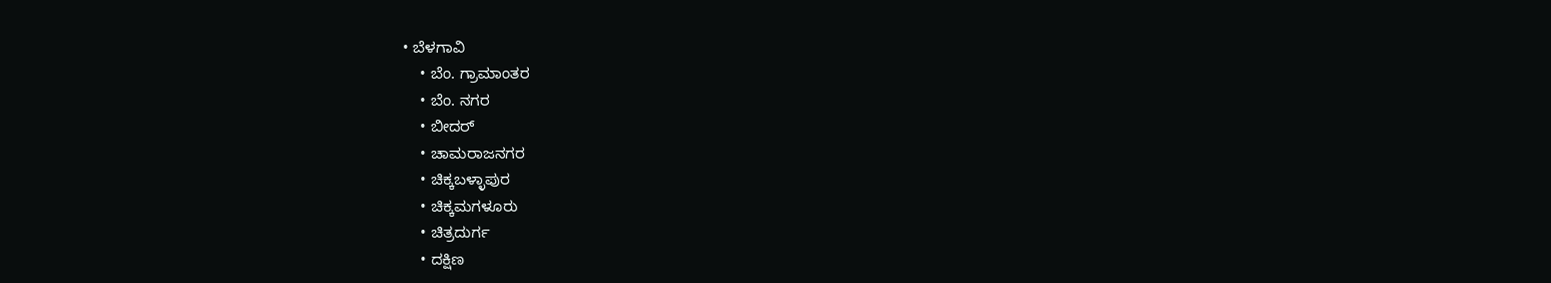• ಬೆಳಗಾವಿ
    • ಬೆಂ. ಗ್ರಾಮಾಂತರ
    • ಬೆಂ. ನಗರ
    • ಬೀದರ್
    • ಚಾಮರಾಜನಗರ
    • ಚಿಕ್ಕಬಳ್ಳಾಪುರ
    • ಚಿಕ್ಕಮಗಳೂರು
    • ಚಿತ್ರದುರ್ಗ
    • ದಕ್ಷಿಣ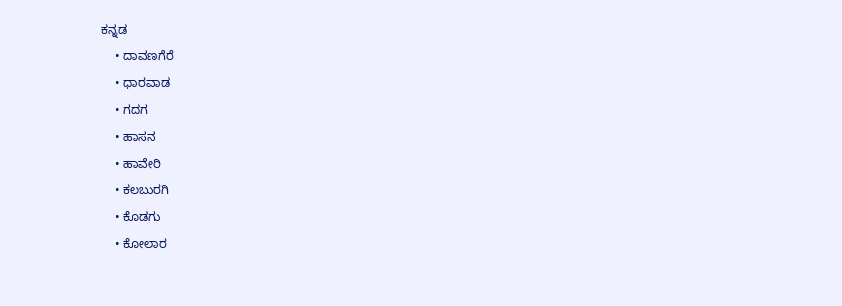ಕನ್ನಡ
    • ದಾವಣಗೆರೆ
    • ಧಾರವಾಡ
    • ಗದಗ
    • ಹಾಸನ
    • ಹಾವೇರಿ
    • ಕಲಬುರಗಿ
    • ಕೊಡಗು
    • ಕೋಲಾರ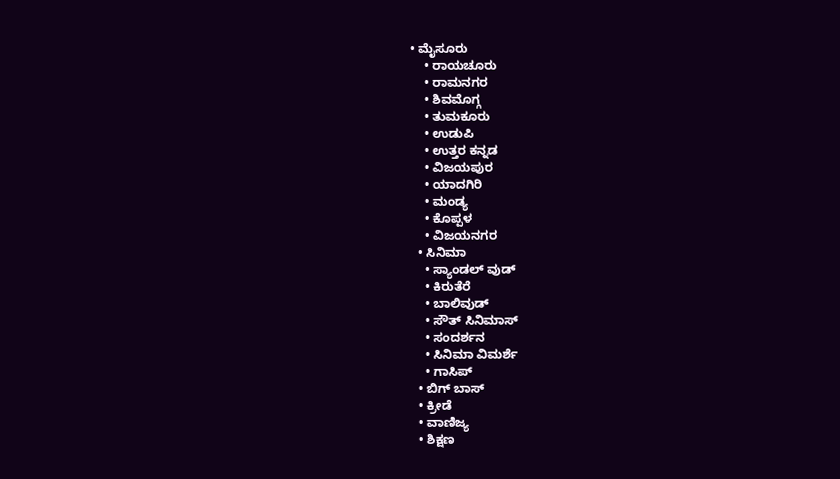• ಮೈಸೂರು
    • ರಾಯಚೂರು
    • ರಾಮನಗರ
    • ಶಿವಮೊಗ್ಗ
    • ತುಮಕೂರು
    • ಉಡುಪಿ
    • ಉತ್ತರ ಕನ್ನಡ
    • ವಿಜಯಪುರ
    • ಯಾದಗಿರಿ
    • ಮಂಡ್ಯ
    • ಕೊಪ್ಪಳ
    • ವಿಜಯನಗರ
  • ಸಿನಿಮಾ
    • ಸ್ಯಾಂಡಲ್ ವುಡ್
    • ಕಿರುತೆರೆ
    • ಬಾಲಿವುಡ್
    • ಸೌತ್ ಸಿನಿಮಾಸ್
    • ಸಂದರ್ಶನ
    • ಸಿನಿಮಾ ವಿಮರ್ಶೆ
    • ಗಾಸಿಪ್
  • ಬಿಗ್ ಬಾಸ್
  • ಕ್ರೀಡೆ
  • ವಾಣಿಜ್ಯ
  • ಶಿಕ್ಷಣ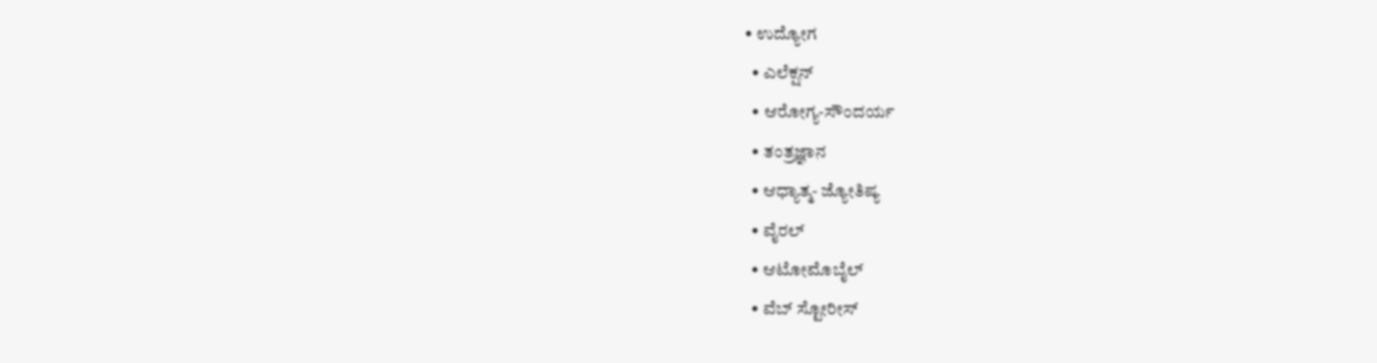• ಉದ್ಯೋಗ
  • ಎಲೆಕ್ಷನ್
  • ಆರೋಗ್ಯ-ಸೌಂದರ್ಯ
  • ತಂತ್ರಜ್ಞಾನ
  • ಆಧ್ಯಾತ್ಮ- ಜ್ಯೋತಿಷ್ಯ
  • ವೈರಲ್
  • ಆಟೋಮೊಬೈಲ್
  • ವೆಬ್ ಸ್ಟೋರೀಸ್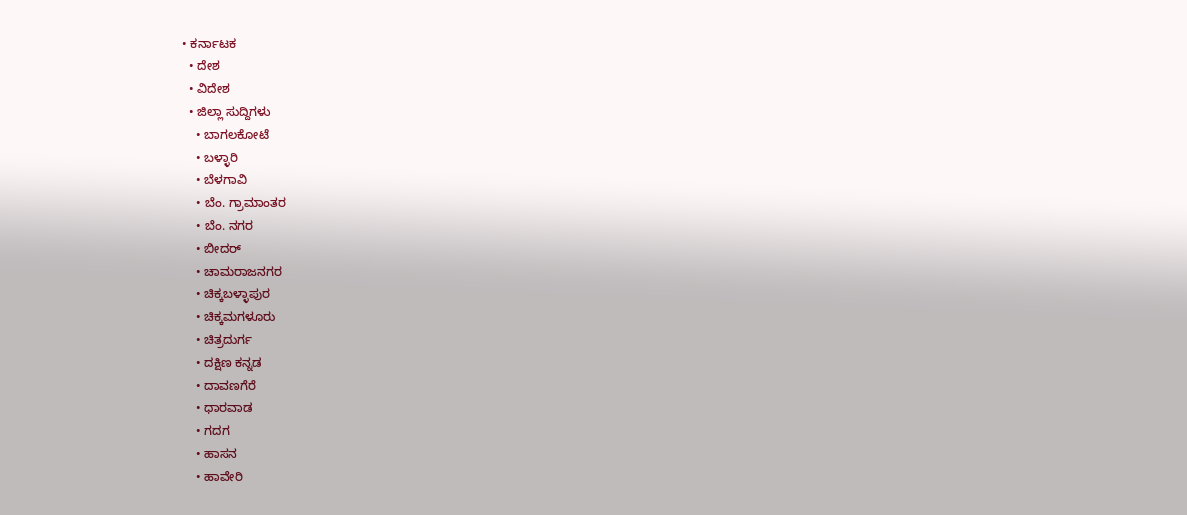• ಕರ್ನಾಟಕ
  • ದೇಶ
  • ವಿದೇಶ
  • ಜಿಲ್ಲಾ ಸುದ್ದಿಗಳು
    • ಬಾಗಲಕೋಟೆ
    • ಬಳ್ಳಾರಿ
    • ಬೆಳಗಾವಿ
    • ಬೆಂ. ಗ್ರಾಮಾಂತರ
    • ಬೆಂ. ನಗರ
    • ಬೀದರ್
    • ಚಾಮರಾಜನಗರ
    • ಚಿಕ್ಕಬಳ್ಳಾಪುರ
    • ಚಿಕ್ಕಮಗಳೂರು
    • ಚಿತ್ರದುರ್ಗ
    • ದಕ್ಷಿಣ ಕನ್ನಡ
    • ದಾವಣಗೆರೆ
    • ಧಾರವಾಡ
    • ಗದಗ
    • ಹಾಸನ
    • ಹಾವೇರಿ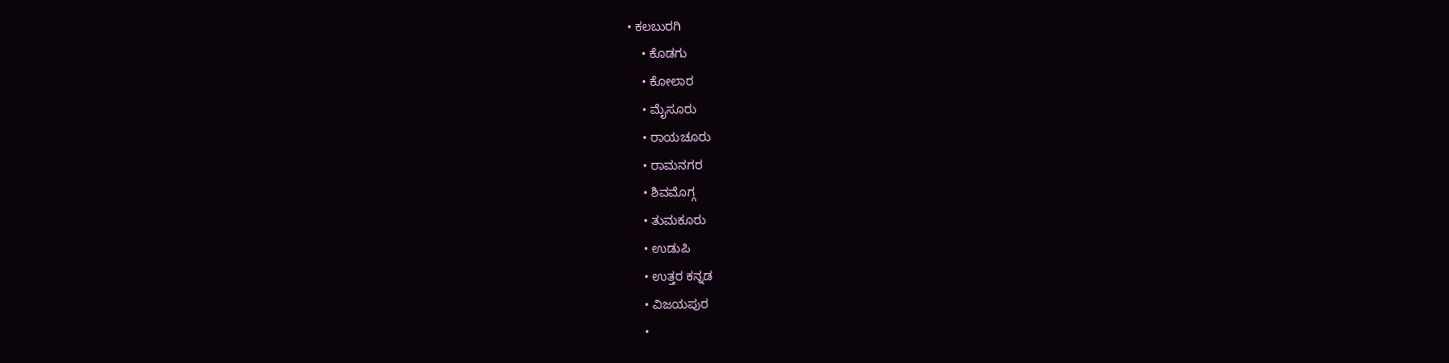• ಕಲಬುರಗಿ
    • ಕೊಡಗು
    • ಕೋಲಾರ
    • ಮೈಸೂರು
    • ರಾಯಚೂರು
    • ರಾಮನಗರ
    • ಶಿವಮೊಗ್ಗ
    • ತುಮಕೂರು
    • ಉಡುಪಿ
    • ಉತ್ತರ ಕನ್ನಡ
    • ವಿಜಯಪುರ
    •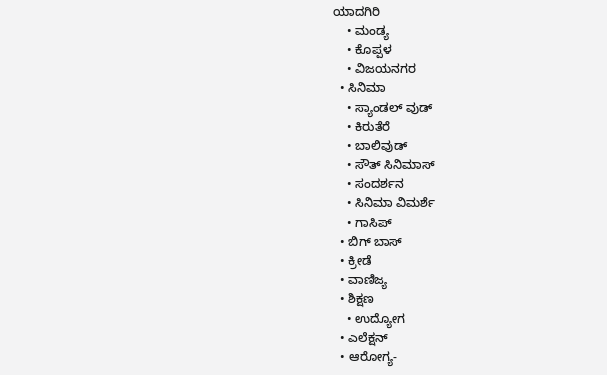ಯಾದಗಿರಿ
    • ಮಂಡ್ಯ
    • ಕೊಪ್ಪಳ
    • ವಿಜಯನಗರ
  • ಸಿನಿಮಾ
    • ಸ್ಯಾಂಡಲ್ ವುಡ್
    • ಕಿರುತೆರೆ
    • ಬಾಲಿವುಡ್
    • ಸೌತ್ ಸಿನಿಮಾಸ್
    • ಸಂದರ್ಶನ
    • ಸಿನಿಮಾ ವಿಮರ್ಶೆ
    • ಗಾಸಿಪ್
  • ಬಿಗ್ ಬಾಸ್
  • ಕ್ರೀಡೆ
  • ವಾಣಿಜ್ಯ
  • ಶಿಕ್ಷಣ
    • ಉದ್ಯೋಗ
  • ಎಲೆಕ್ಷನ್
  • ಆರೋಗ್ಯ-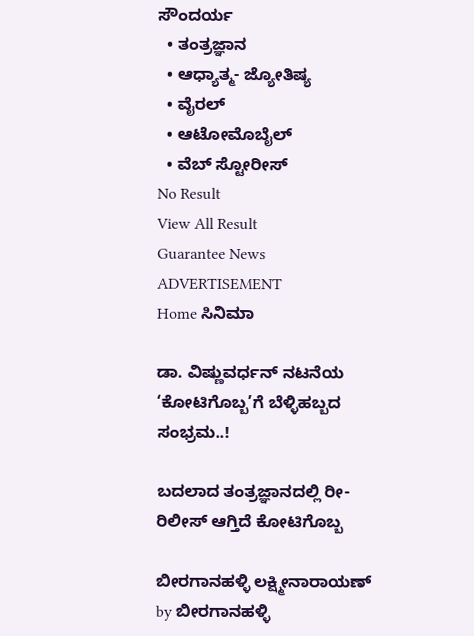ಸೌಂದರ್ಯ
  • ತಂತ್ರಜ್ಞಾನ
  • ಆಧ್ಯಾತ್ಮ- ಜ್ಯೋತಿಷ್ಯ
  • ವೈರಲ್
  • ಆಟೋಮೊಬೈಲ್
  • ವೆಬ್ ಸ್ಟೋರೀಸ್
No Result
View All Result
Guarantee News
ADVERTISEMENT
Home ಸಿನಿಮಾ

ಡಾ. ವಿಷ್ಣುವರ್ಧನ್ ನಟನೆಯ ‘ಕೋಟಿಗೊಬ್ಬ’ಗೆ ಬೆಳ್ಳಿಹಬ್ಬದ ಸಂಭ್ರಮ..!

ಬದಲಾದ ತಂತ್ರಜ್ಞಾನದಲ್ಲಿ ರೀ-ರಿಲೀಸ್ ಆಗ್ತಿದೆ ಕೋಟಿಗೊಬ್ಬ

ಬೀರಗಾನಹಳ್ಳಿ ಲಕ್ಷ್ಮೀನಾರಾಯಣ್ by ಬೀರಗಾನಹಳ್ಳಿ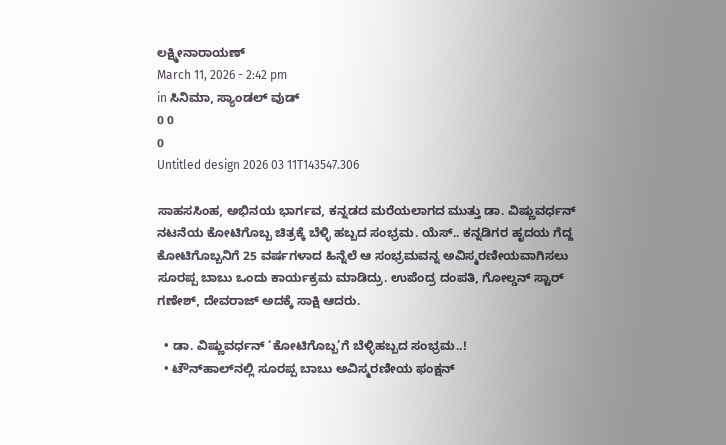ಲಕ್ಷ್ಮೀನಾರಾಯಣ್
March 11, 2026 - 2:42 pm
in ಸಿನಿಮಾ, ಸ್ಯಾಂಡಲ್ ವುಡ್
0 0
0
Untitled design 2026 03 11T143547.306

ಸಾಹಸಸಿಂಹ, ಅಭಿನಯ ಭಾರ್ಗವ, ಕನ್ನಡದ ಮರೆಯಲಾಗದ ಮುತ್ತು ಡಾ. ವಿಷ್ಣುವರ್ಧನ್ ನಟನೆಯ ಕೋಟಿಗೊಬ್ಬ ಚಿತ್ರಕ್ಕೆ ಬೆಳ್ಳಿ ಹಬ್ಬದ ಸಂಭ್ರಮ. ಯೆಸ್.. ಕನ್ನಡಿಗರ ಹೃದಯ ಗೆದ್ದ ಕೋಟಿಗೊಬ್ಬನಿಗೆ 25 ವರ್ಷಗಳಾದ ಹಿನ್ನೆಲೆ ಆ ಸಂಭ್ರಮವನ್ನ ಅವಿಸ್ಮರಣೀಯವಾಗಿಸಲು ಸೂರಪ್ಪ ಬಾಬು ಒಂದು ಕಾರ್ಯಕ್ರಮ ಮಾಡಿದ್ರು. ಉಪೆಂದ್ರ ದಂಪತಿ, ಗೋಲ್ಡನ್ ಸ್ಟಾರ್ ಗಣೇಶ್, ದೇವರಾಜ್ ಅದಕ್ಕೆ ಸಾಕ್ಷಿ ಆದರು.

  • ಡಾ. ವಿಷ್ಣುವರ್ಧನ್ ‘ಕೋಟಿಗೊಬ್ಬ’ಗೆ ಬೆಳ್ಳಿಹಬ್ಬದ ಸಂಭ್ರಮ..!
  • ಟೌನ್‌‌ಹಾಲ್‌‌ನಲ್ಲಿ ಸೂರಪ್ಪ ಬಾಬು ಅವಿಸ್ಮರಣೀಯ ಫಂಕ್ಷನ್‌‌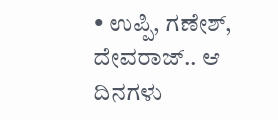• ಉಪ್ಪಿ, ಗಣೇಶ್, ದೇವರಾಜ್.. ಆ ದಿನಗಳು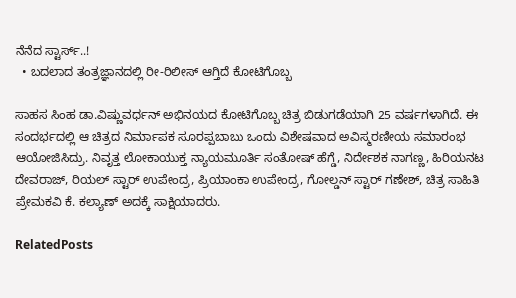ನೆನೆದ ಸ್ಟಾರ್ಸ್..!
  • ಬದಲಾದ ತಂತ್ರಜ್ಞಾನದಲ್ಲಿ ರೀ-ರಿಲೀಸ್ ಆಗ್ತಿದೆ ಕೋಟಿಗೊಬ್ಬ

ಸಾಹಸ ಸಿಂಹ ಡಾ.ವಿಷ್ಣುವರ್ಧನ್ ಅಭಿನಯದ ಕೋಟಿಗೊಬ್ಬ ಚಿತ್ರ ಬಿಡುಗಡೆಯಾಗಿ 25 ವರ್ಷಗಳಾಗಿದೆ. ಈ ಸಂದರ್ಭದಲ್ಲಿ ಆ ಚಿತ್ರದ ನಿರ್ಮಾಪಕ ಸೂರಪ್ಪಬಾಬು ಒಂದು ವಿಶೇಷವಾದ ಅವಿಸ್ಮರಣೀಯ ಸಮಾರಂಭ ಆಯೋಜಿಸಿದ್ರು. ನಿವೃತ್ತ ಲೋಕಾಯುಕ್ತ ನ್ಯಾಯಮೂರ್ತಿ ಸಂತೋಷ್ ಹೆಗ್ಡೆ, ನಿರ್ದೇಶಕ ನಾಗಣ್ಣ, ಹಿರಿಯನಟ ದೇವರಾಜ್, ರಿಯಲ್ ಸ್ಟಾರ್ ಉಪೇಂದ್ರ, ಪ್ರಿಯಾಂಕಾ ಉಪೇಂದ್ರ, ಗೋಲ್ಡನ್ ಸ್ಟಾರ್ ಗಣೇಶ್, ಚಿತ್ರ ಸಾಹಿತಿ ಪ್ರೇಮಕವಿ ಕೆ. ಕಲ್ಯಾಣ್ ಅದಕ್ಕೆ ಸಾಕ್ಷಿಯಾದರು.

RelatedPosts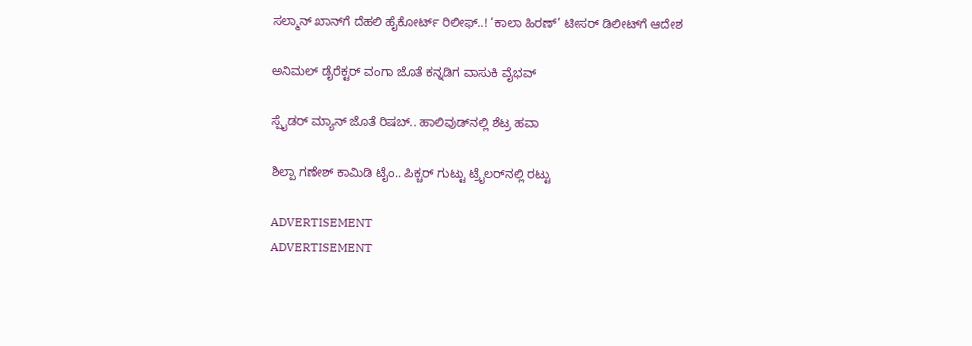ಸಲ್ಮಾನ್ ಖಾನ್‌ಗೆ ದೆಹಲಿ ಹೈಕೋರ್ಟ್ ರಿಲೀಫ್..! ‘ಕಾಲಾ ಹಿರಣ್’ ಟೀಸರ್ ಡಿಲೀಟ್‌ಗೆ ಆದೇಶ

ಅನಿಮಲ್ ಡೈರೆಕ್ಟರ್ ವಂಗಾ ಜೊತೆ ಕನ್ನಡಿಗ ವಾಸುಕಿ ವೈಭವ್

ಸ್ಪೈಡರ್ ಮ್ಯಾನ್ ಜೊತೆ ರಿಷಬ್.. ಹಾಲಿವುಡ್‌‌ನಲ್ಲಿ ಶೆಟ್ರ ಹವಾ

ಶಿಲ್ಪಾ ಗಣೇಶ್ ಕಾಮಿಡಿ ಟೈಂ.. ಪಿಕ್ಚರ್ ಗುಟ್ಟು ಟ್ರೈಲರ್‌‌ನಲ್ಲಿ ರಟ್ಟು

ADVERTISEMENT
ADVERTISEMENT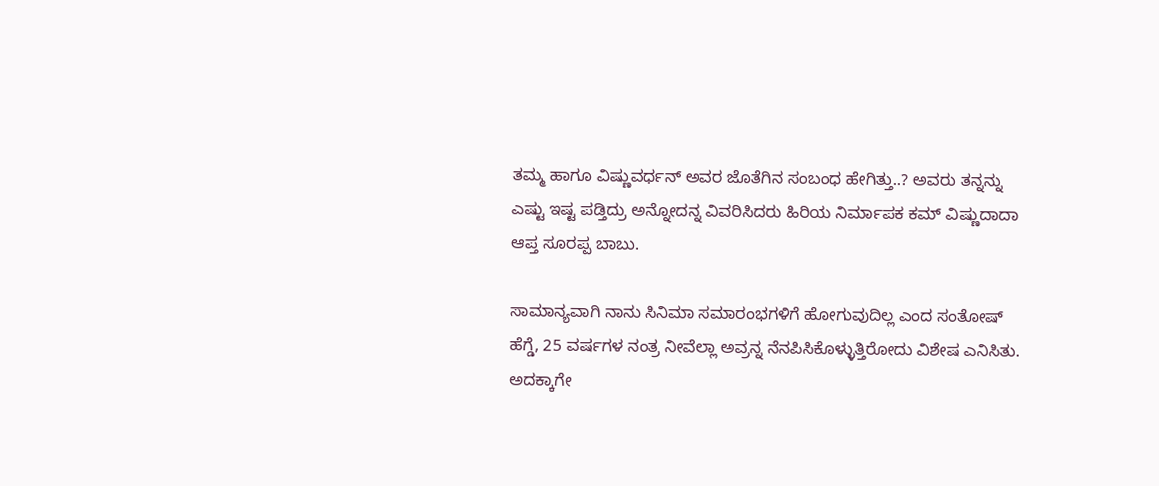ತಮ್ಮ ಹಾಗೂ ವಿಷ್ಣುವರ್ಧನ್ ಅವರ ಜೊತೆಗಿನ ಸಂಬಂಧ ಹೇಗಿತ್ತು..? ಅವರು ತನ್ನನ್ನು ಎಷ್ಟು ಇಷ್ಟ ಪಡ್ತಿದ್ರು ಅನ್ನೋದನ್ನ ವಿವರಿಸಿದರು ಹಿರಿಯ ನಿರ್ಮಾಪಕ ಕಮ್ ವಿಷ್ಣುದಾದಾ ಆಪ್ತ ಸೂರಪ್ಪ ಬಾಬು.

ಸಾಮಾನ್ಯವಾಗಿ ನಾನು ಸಿನಿಮಾ ಸಮಾರಂಭಗಳಿಗೆ ಹೋಗುವುದಿಲ್ಲ ಎಂದ ಸಂತೋಷ್ ಹೆಗ್ಡೆ, 25 ವರ್ಷಗಳ ನಂತ್ರ ನೀವೆಲ್ಲಾ ಅವ್ರನ್ನ ನೆನಪಿಸಿಕೊಳ್ಳುತ್ತಿರೋದು ವಿಶೇಷ ಎನಿಸಿತು. ಅದಕ್ಕಾಗೇ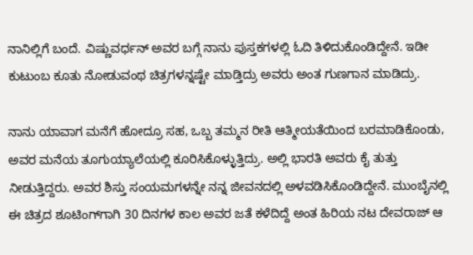ನಾನಿಲ್ಲಿಗೆ ಬಂದೆ. ವಿಷ್ಣುವರ್ಧನ್ ಅವರ ಬಗ್ಗೆ ನಾನು ಪುಸ್ತಕಗಳಲ್ಲಿ ಓದಿ ತಿಳಿದುಕೊಂಡಿದ್ದೇನೆ. ಇಡೀ ಕುಟುಂಬ ಕೂತು ನೋಡುವಂಥ ಚಿತ್ರಗಳನ್ನಷ್ಟೇ ಮಾಡ್ತಿದ್ರು ಅವರು ಅಂತ ಗುಣಗಾನ ಮಾಡಿದ್ರು.

ನಾನು ಯಾವಾಗ ಮನೆಗೆ ಹೋದ್ರೂ ಸಹ, ಒಬ್ಬ ತಮ್ಮನ ರೀತಿ ಆತ್ಮೀಯತೆಯಿಂದ ಬರಮಾಡಿಕೊಂಡು, ಅವರ ಮನೆಯ ತೂಗುಯ್ಯಾಲೆಯಲ್ಲಿ ಕೂರಿಸಿಕೊಳ್ಳುತ್ತಿದ್ರು. ಅಲ್ಲಿ ಭಾರತಿ ಅವರು ಕೈ ತುತ್ತು ನೀಡುತ್ತಿದ್ದರು. ಅವರ ಶಿಸ್ತು ಸಂಯಮಗಳನ್ನೇ ನನ್ನ ಜೀವನದಲ್ಲಿ ಅಳವಡಿಸಿಕೊಂಡಿದ್ದೇನೆ. ಮುಂಬೈನಲ್ಲಿ ಈ ಚಿತ್ರದ ಶೂಟಿಂಗ್‌‌ಗಾಗಿ 30 ದಿನಗಳ‌ ಕಾಲ ಅವರ ಜತೆ ಕಳೆದಿದ್ದೆ ಅಂತ ಹಿರಿಯ ನಟ ದೇವರಾಜ್ ಆ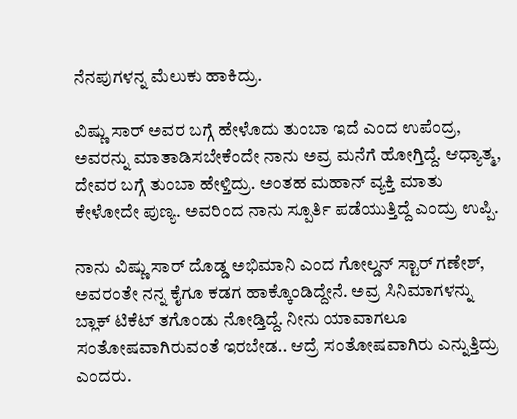ನೆನಪುಗಳನ್ನ ಮೆಲುಕು ಹಾಕಿದ್ರು.

ವಿಷ್ಣು ಸಾರ್ ಅವರ ಬಗ್ಗೆ ಹೇಳೊದು ತುಂಬಾ ಇದೆ ಎಂದ ಉಪೆಂದ್ರ, ಅವರನ್ನು ಮಾತಾಡಿಸಬೇಕೆಂದೇ ನಾನು ಅವ್ರ ಮನೆಗೆ ಹೋಗ್ತಿದ್ದೆ. ಆಧ್ಯಾತ್ಮ, ದೇವರ ಬಗ್ಗೆ ತುಂಬಾ ಹೇಳ್ತಿದ್ರು. ಅಂತಹ ಮಹಾನ್ ವ್ಯಕ್ತಿ ಮಾತು ಕೇಳೋದೇ ಪುಣ್ಯ. ಅವರಿಂದ ನಾನು ಸ್ಪೂರ್ತಿ ಪಡೆಯುತ್ತಿದ್ದೆ ಎಂದ್ರು ಉಪ್ಪಿ.

ನಾನು ವಿಷ್ಣು ಸಾರ್ ದೊಡ್ಡ ಅಭಿಮಾನಿ ಎಂದ ಗೋಲ್ಡನ್ ಸ್ಟಾರ್ ಗಣೇಶ್, ಅವರಂತೇ ನನ್ನ ಕೈಗೂ ಕಡಗ ಹಾಕ್ಕೊಂಡಿದ್ದೇನೆ. ಅವ್ರ ಸಿನಿಮಾಗಳನ್ನು ಬ್ಲಾಕ್ ಟಿಕೆಟ್ ತಗೊಂಡು ನೋಡ್ತಿದ್ದೆ. ನೀನು ಯಾವಾಗಲೂ   ಸಂತೋಷವಾಗಿರುವಂತೆ ಇರಬೇಡ.. ಆದ್ರೆ ಸಂತೋಷವಾಗಿರು ಎನ್ನುತ್ತಿದ್ರು ಎಂದರು.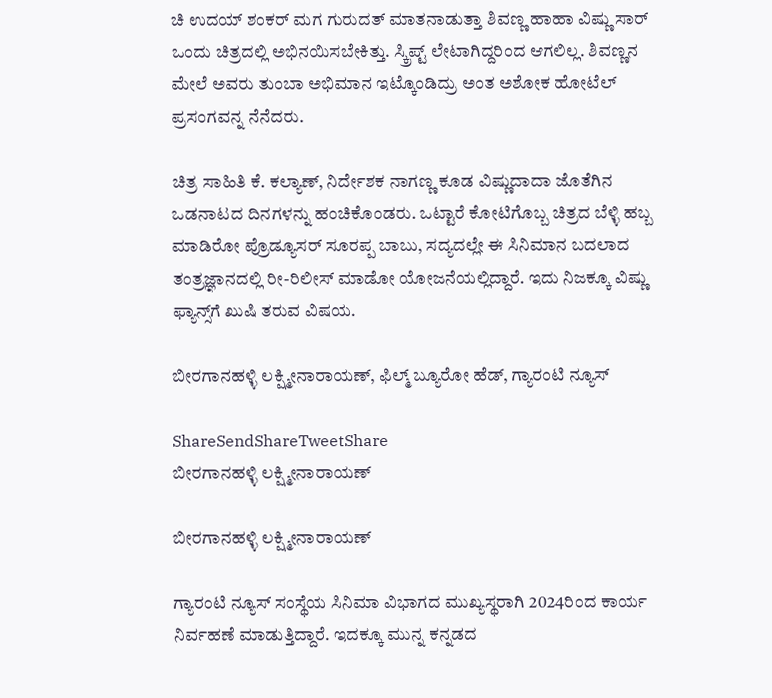ಚಿ ಉದಯ್ ಶಂಕರ್ ಮಗ ಗುರುದತ್ ಮಾತನಾಡುತ್ತಾ ಶಿವಣ್ಣ ಹಾಹಾ ವಿಷ್ಣು ಸಾರ್ ಒಂದು ಚಿತ್ರದಲ್ಲಿ ಅಭಿನಯಿಸಬೇಕಿತ್ತು. ಸ್ಕ್ರಿಪ್ಟ್ ಲೇಟಾಗಿದ್ದರಿಂದ ಆಗಲಿಲ್ಲ. ಶಿವಣ್ಣನ ಮೇಲೆ ಅವರು ತುಂಬಾ ಅಭಿಮಾನ ಇಟ್ಕೊಂಡಿದ್ರು ಅಂತ ಅಶೋಕ ಹೋಟೆಲ್ ಪ್ರಸಂಗವನ್ನ ನೆನೆದರು.

ಚಿತ್ರ ಸಾಹಿತಿ ಕೆ. ಕಲ್ಯಾಣ್, ನಿರ್ದೇಶಕ ನಾಗಣ್ಣ ಕೂಡ ವಿಷ್ಣುದಾದಾ ಜೊತೆಗಿನ ಒಡನಾಟದ ದಿನಗಳನ್ನು ಹಂಚಿಕೊಂಡರು. ಒಟ್ಟಾರೆ ಕೋಟಿಗೊಬ್ಬ ಚಿತ್ರದ ಬೆಳ್ಳಿ ಹಬ್ಬ ಮಾಡಿರೋ ಪ್ರೊಡ್ಯೂಸರ್ ಸೂರಪ್ಪ ಬಾಬು, ಸದ್ಯದಲ್ಲೇ ಈ ಸಿನಿಮಾನ ಬದಲಾದ ತಂತ್ರಜ್ಞಾನದಲ್ಲಿ ರೀ-ರಿಲೀಸ್ ಮಾಡೋ ಯೋಜನೆಯಲ್ಲಿದ್ದಾರೆ. ಇದು ನಿಜಕ್ಕೂ ವಿಷ್ಣು ಫ್ಯಾನ್ಸ್‌ಗೆ ಖುಷಿ ತರುವ ವಿಷಯ.

ಬೀರಗಾನಹಳ್ಳಿ ಲಕ್ಷ್ಮೀನಾರಾಯಣ್, ಫಿಲ್ಮ್ ಬ್ಯೂರೋ ಹೆಡ್, ಗ್ಯಾರಂಟಿ ನ್ಯೂಸ್

ShareSendShareTweetShare
ಬೀರಗಾನಹಳ್ಳಿ ಲಕ್ಷ್ಮೀನಾರಾಯಣ್

ಬೀರಗಾನಹಳ್ಳಿ ಲಕ್ಷ್ಮೀನಾರಾಯಣ್

ಗ್ಯಾರಂಟಿ ನ್ಯೂಸ್ ಸಂಸ್ಥೆಯ ಸಿನಿಮಾ ವಿಭಾಗದ ಮುಖ್ಯಸ್ಥರಾಗಿ 2024ರಿಂದ ಕಾರ್ಯ ನಿರ್ವಹಣೆ ಮಾಡುತ್ತಿದ್ದಾರೆ. ಇದಕ್ಕೂ ಮುನ್ನ ಕನ್ನಡದ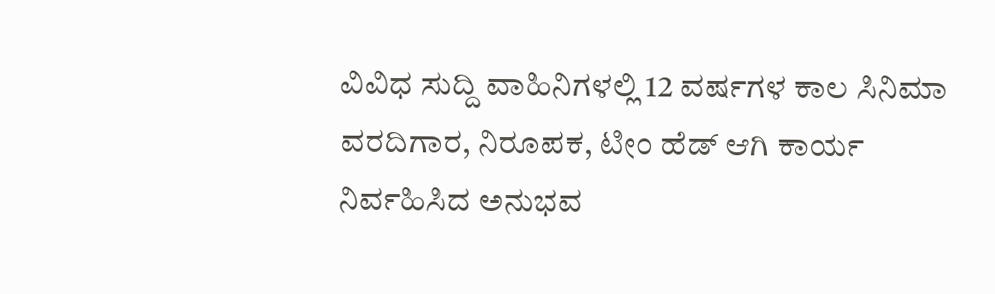ವಿವಿಧ ಸುದ್ದಿ ವಾಹಿನಿಗಳಲ್ಲಿ 12 ವರ್ಷಗಳ ಕಾಲ ಸಿನಿಮಾ ವರದಿಗಾರ, ನಿರೂಪಕ, ಟೀಂ ಹೆಡ್ ಆಗಿ ಕಾರ್ಯ ನಿರ್ವಹಿಸಿದ ಅನುಭವ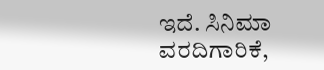ಇದೆ. ಸಿನಿಮಾ ವರದಿಗಾರಿಕೆ,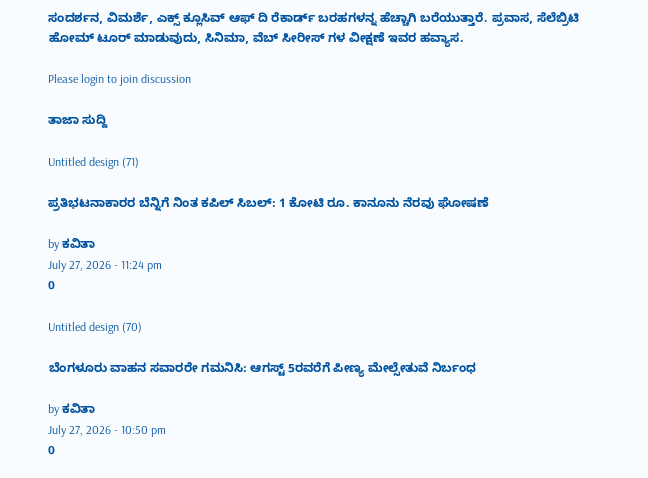ಸಂದರ್ಶನ, ವಿಮರ್ಶೆ, ಎಕ್ಸ್ ಕ್ಲೂಸಿವ್ ಆಫ್ ದಿ ರೆಕಾರ್ಡ್ ಬರಹಗಳನ್ನ ಹೆಚ್ಚಾಗಿ ಬರೆಯುತ್ತಾರೆ. ಪ್ರವಾಸ, ಸೆಲೆಬ್ರಿಟಿ ಹೋಮ್ ಟೂರ್ ಮಾಡುವುದು, ಸಿನಿಮಾ, ವೆಬ್ ಸೀರೀಸ್ ಗಳ ವೀಕ್ಷಣೆ ಇವರ ಹವ್ಯಾಸ.

Please login to join discussion

ತಾಜಾ ಸುದ್ದಿ

Untitled design (71)

ಪ್ರತಿಭಟನಾಕಾರರ ಬೆನ್ನಿಗೆ ನಿಂತ ಕಪಿಲ್ ಸಿಬಲ್: 1 ಕೋಟಿ ರೂ. ಕಾನೂನು ನೆರವು ಘೋಷಣೆ

by ಕವಿತಾ
July 27, 2026 - 11:24 pm
0

Untitled design (70)

ಬೆಂಗಳೂರು ವಾಹನ ಸವಾರರೇ ಗಮನಿಸಿ: ಆಗಸ್ಟ್ 5ರವರೆಗೆ ಪೀಣ್ಯ ಮೇಲ್ಸೇತುವೆ ನಿರ್ಬಂಧ

by ಕವಿತಾ
July 27, 2026 - 10:50 pm
0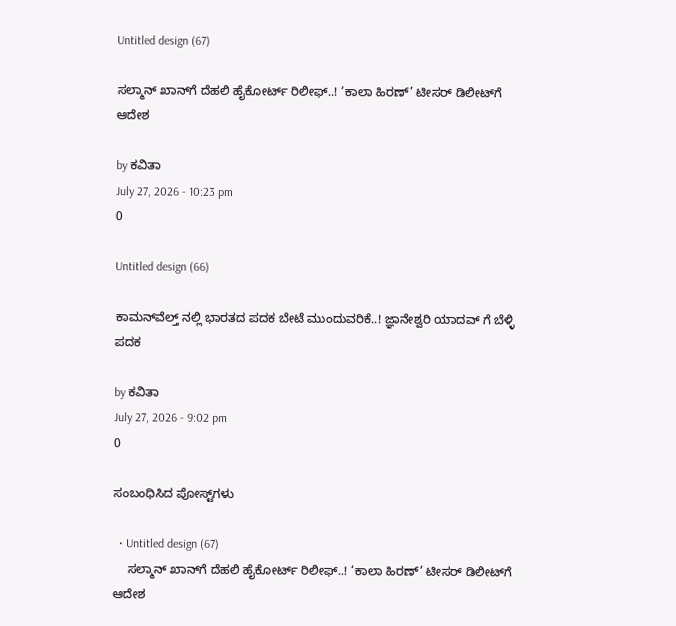Untitled design (67)

ಸಲ್ಮಾನ್ ಖಾನ್‌ಗೆ ದೆಹಲಿ ಹೈಕೋರ್ಟ್ ರಿಲೀಫ್..! ‘ಕಾಲಾ ಹಿರಣ್’ ಟೀಸರ್ ಡಿಲೀಟ್‌ಗೆ ಆದೇಶ

by ಕವಿತಾ
July 27, 2026 - 10:23 pm
0

Untitled design (66)

ಕಾಮನ್‌ವೆಲ್ತ್ ನಲ್ಲಿ ಭಾರತದ ಪದಕ ಬೇಟೆ ಮುಂದುವರಿಕೆ..! ಜ್ಞಾನೇಶ್ವರಿ ಯಾದವ್‌ ಗೆ ಬೆಳ್ಳಿ ಪದಕ

by ಕವಿತಾ
July 27, 2026 - 9:02 pm
0

ಸಂಬಂಧಿಸಿದ ಪೋಸ್ಟ್‌ಗಳು

  • Untitled design (67)
    ಸಲ್ಮಾನ್ ಖಾನ್‌ಗೆ ದೆಹಲಿ ಹೈಕೋರ್ಟ್ ರಿಲೀಫ್..! ‘ಕಾಲಾ ಹಿರಣ್’ ಟೀಸರ್ ಡಿಲೀಟ್‌ಗೆ ಆದೇಶ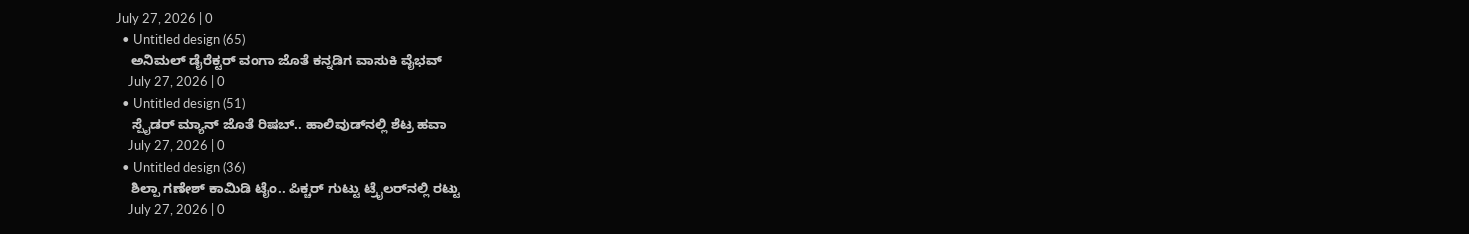July 27, 2026 | 0
  • Untitled design (65)
    ಅನಿಮಲ್ ಡೈರೆಕ್ಟರ್ ವಂಗಾ ಜೊತೆ ಕನ್ನಡಿಗ ವಾಸುಕಿ ವೈಭವ್
    July 27, 2026 | 0
  • Untitled design (51)
    ಸ್ಪೈಡರ್ ಮ್ಯಾನ್ ಜೊತೆ ರಿಷಬ್.. ಹಾಲಿವುಡ್‌‌ನಲ್ಲಿ ಶೆಟ್ರ ಹವಾ
    July 27, 2026 | 0
  • Untitled design (36)
    ಶಿಲ್ಪಾ ಗಣೇಶ್ ಕಾಮಿಡಿ ಟೈಂ.. ಪಿಕ್ಚರ್ ಗುಟ್ಟು ಟ್ರೈಲರ್‌‌ನಲ್ಲಿ ರಟ್ಟು
    July 27, 2026 | 0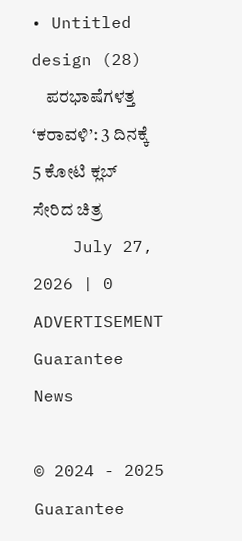• Untitled design (28)
    ಪರಭಾಷೆಗಳತ್ತ ‘ಕರಾವಳಿ’: 3 ದಿನಕ್ಕೆ 5 ಕೋಟಿ ಕ್ಲಬ್ ಸೇರಿದ ಚಿತ್ರ
    July 27, 2026 | 0
ADVERTISEMENT
Guarantee News

© 2024 - 2025 Guarantee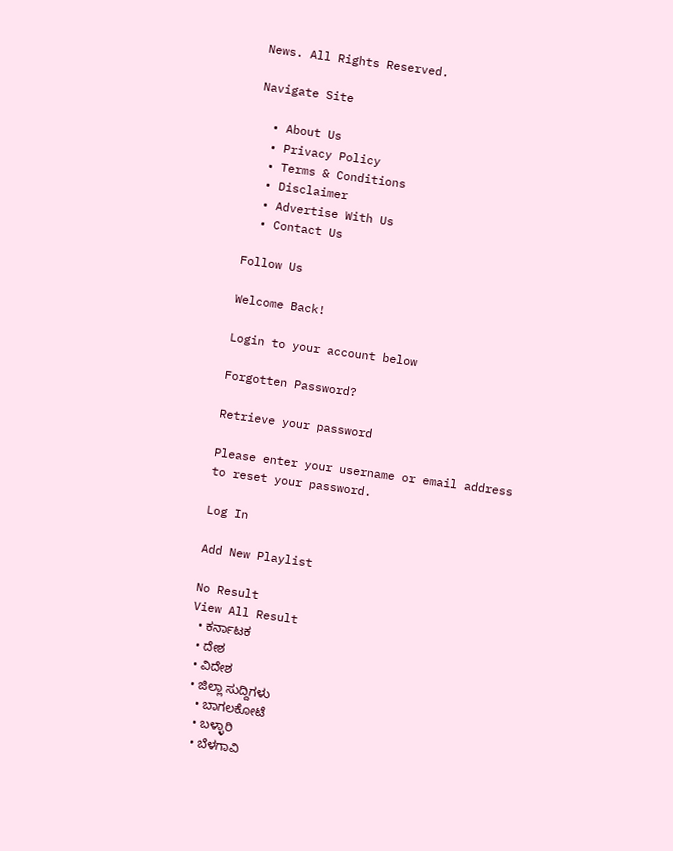News. All Rights Reserved.

Navigate Site

  • About Us
  • Privacy Policy
  • Terms & Conditions
  • Disclaimer
  • Advertise With Us
  • Contact Us

Follow Us

Welcome Back!

Login to your account below

Forgotten Password?

Retrieve your password

Please enter your username or email address to reset your password.

Log In

Add New Playlist

No Result
View All Result
  • ಕರ್ನಾಟಕ
  • ದೇಶ
  • ವಿದೇಶ
  • ಜಿಲ್ಲಾ ಸುದ್ದಿಗಳು
    • ಬಾಗಲಕೋಟೆ
    • ಬಳ್ಳಾರಿ
    • ಬೆಳಗಾವಿ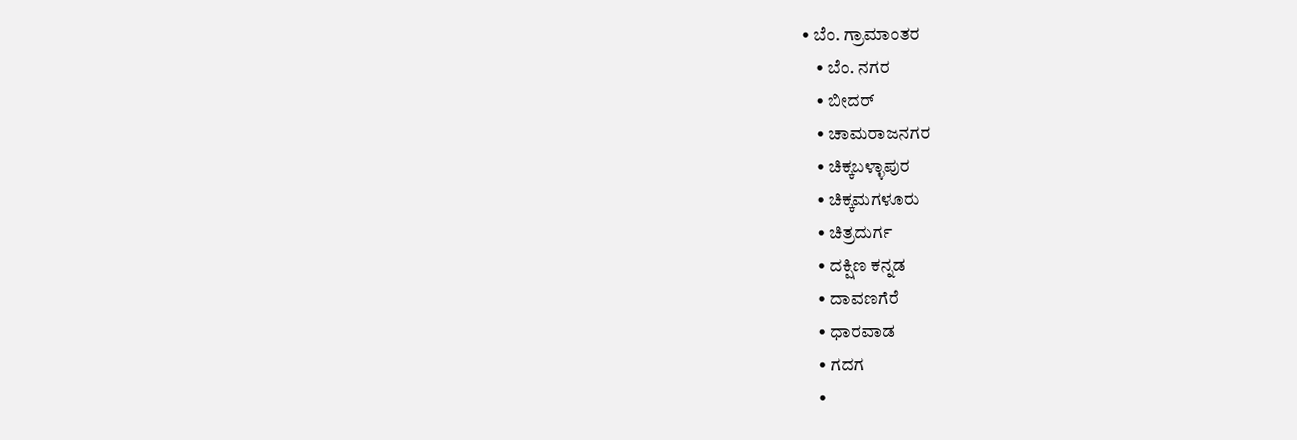• ಬೆಂ. ಗ್ರಾಮಾಂತರ
    • ಬೆಂ. ನಗರ
    • ಬೀದರ್
    • ಚಾಮರಾಜನಗರ
    • ಚಿಕ್ಕಬಳ್ಳಾಪುರ
    • ಚಿಕ್ಕಮಗಳೂರು
    • ಚಿತ್ರದುರ್ಗ
    • ದಕ್ಷಿಣ ಕನ್ನಡ
    • ದಾವಣಗೆರೆ
    • ಧಾರವಾಡ
    • ಗದಗ
    •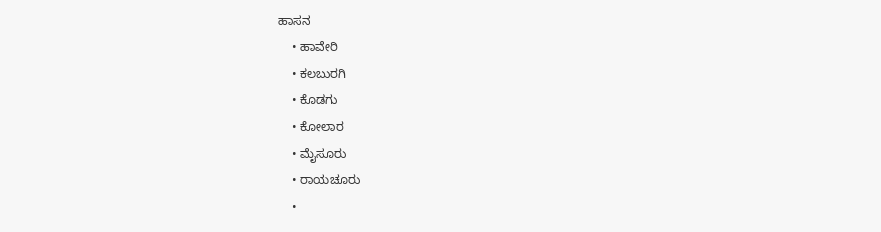ಹಾಸನ
    • ಹಾವೇರಿ
    • ಕಲಬುರಗಿ
    • ಕೊಡಗು
    • ಕೋಲಾರ
    • ಮೈಸೂರು
    • ರಾಯಚೂರು
    •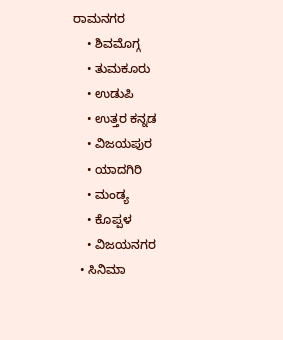ರಾಮನಗರ
    • ಶಿವಮೊಗ್ಗ
    • ತುಮಕೂರು
    • ಉಡುಪಿ
    • ಉತ್ತರ ಕನ್ನಡ
    • ವಿಜಯಪುರ
    • ಯಾದಗಿರಿ
    • ಮಂಡ್ಯ
    • ಕೊಪ್ಪಳ
    • ವಿಜಯನಗರ
  • ಸಿನಿಮಾ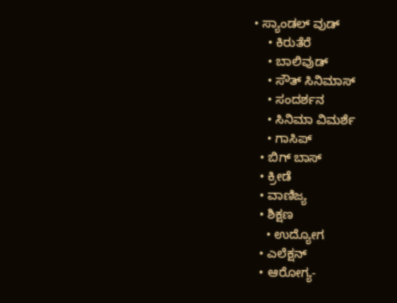• ಸ್ಯಾಂಡಲ್ ವುಡ್
    • ಕಿರುತೆರೆ
    • ಬಾಲಿವುಡ್
    • ಸೌತ್ ಸಿನಿಮಾಸ್
    • ಸಂದರ್ಶನ
    • ಸಿನಿಮಾ ವಿಮರ್ಶೆ
    • ಗಾಸಿಪ್
  • ಬಿಗ್ ಬಾಸ್
  • ಕ್ರೀಡೆ
  • ವಾಣಿಜ್ಯ
  • ಶಿಕ್ಷಣ
    • ಉದ್ಯೋಗ
  • ಎಲೆಕ್ಷನ್
  • ಆರೋಗ್ಯ-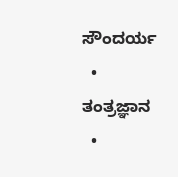ಸೌಂದರ್ಯ
  • ತಂತ್ರಜ್ಞಾನ
  •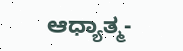ಆಧ್ಯಾತ್ಮ-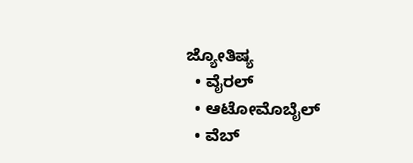ಜ್ಯೋತಿಷ್ಯ
  • ವೈರಲ್
  • ಆಟೋಮೊಬೈಲ್
  • ವೆಬ್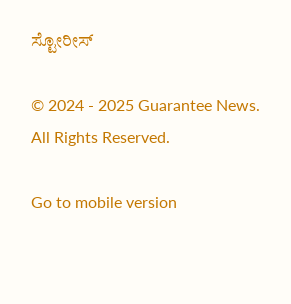ಸ್ಟೋರೀಸ್

© 2024 - 2025 Guarantee News. All Rights Reserved.

Go to mobile version